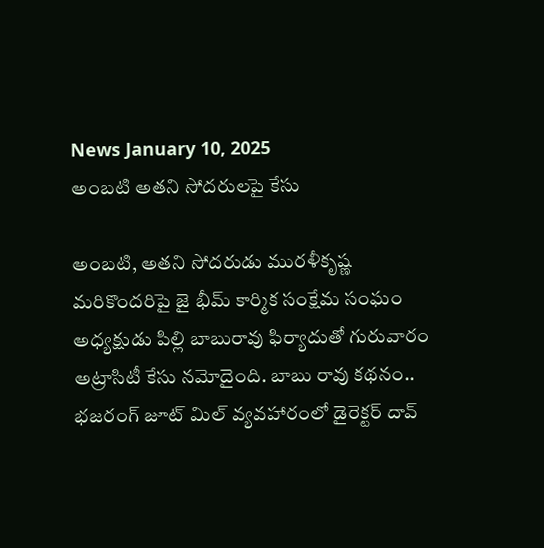News January 10, 2025
అంబటి అతని సోదరులపై కేసు

అంబటి, అతని సోదరుడు మురళీకృష్ణ మరికొందరిపై జై భీమ్ కార్మిక సంక్షేమ సంఘం అధ్యక్షుడు పిల్లి బాబురావు ఫిర్యాదుతో గురువారం అట్రాసిటీ కేసు నమోదైంది. బాబు రావు కథనం.. భజరంగ్ జూట్ మిల్ వ్యవహారంలో డైరెక్టర్ దావ్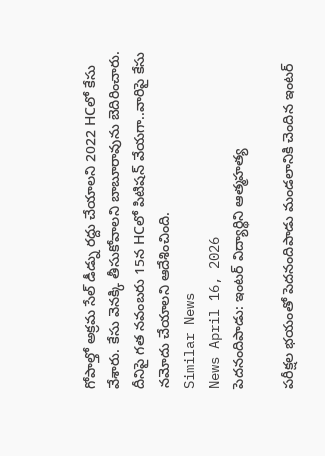గోపాల్తో అక్రమ సేల్ డీడ్ను రద్దు చేయాలని 2022 HCలో కేసు వేశారు. కేసు వెనక్కి తీసుకోవాలని బాబూరావును బెదిరించారు. దీనిపై గత నవంబరు 15న HCలో పిటిషన్ వేయగా..వారిపై కేసు నమోదు చేయాలని ఆదేశించింది.
Similar News
News April 16, 2026
పెదనందిపాడు: ఇంటర్ విద్యార్థిని ఆత్మహత్య

పరీక్షల భయంతో పెదనందిపాడు మండలానికి చెందిన ఇంటర్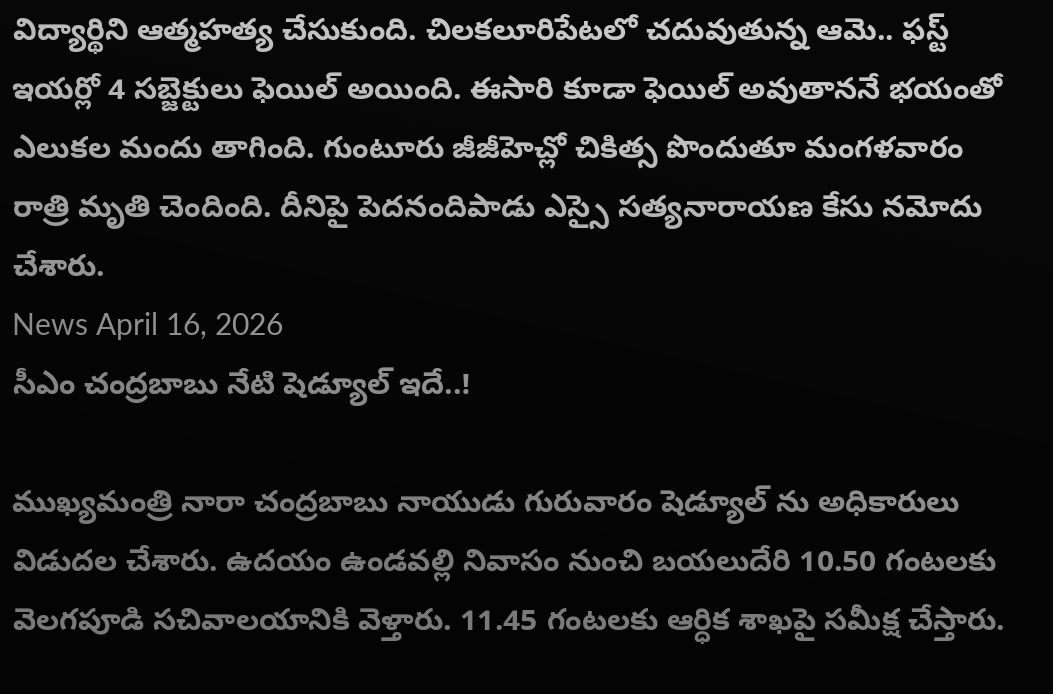విద్యార్థిని ఆత్మహత్య చేసుకుంది. చిలకలూరిపేటలో చదువుతున్న ఆమె.. ఫస్ట్ ఇయర్లో 4 సబ్జెక్టులు ఫెయిల్ అయింది. ఈసారి కూడా ఫెయిల్ అవుతాననే భయంతో ఎలుకల మందు తాగింది. గుంటూరు జీజీహెచ్లో చికిత్స పొందుతూ మంగళవారం రాత్రి మృతి చెందింది. దీనిపై పెదనందిపాడు ఎస్సై సత్యనారాయణ కేసు నమోదు చేశారు.
News April 16, 2026
సీఎం చంద్రబాబు నేటి షెడ్యూల్ ఇదే..!

ముఖ్యమంత్రి నారా చంద్రబాబు నాయుడు గురువారం షెడ్యూల్ ను అధికారులు విడుదల చేశారు. ఉదయం ఉండవల్లి నివాసం నుంచి బయలుదేరి 10.50 గంటలకు వెలగపూడి సచివాలయానికి వెళ్తారు. 11.45 గంటలకు ఆర్ధిక శాఖపై సమీక్ష చేస్తారు.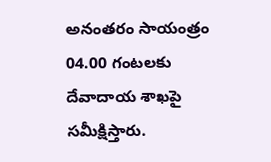అనంతరం సాయంత్రం 04.00 గంటలకు దేవాదాయ శాఖపై సమీక్షిస్తారు.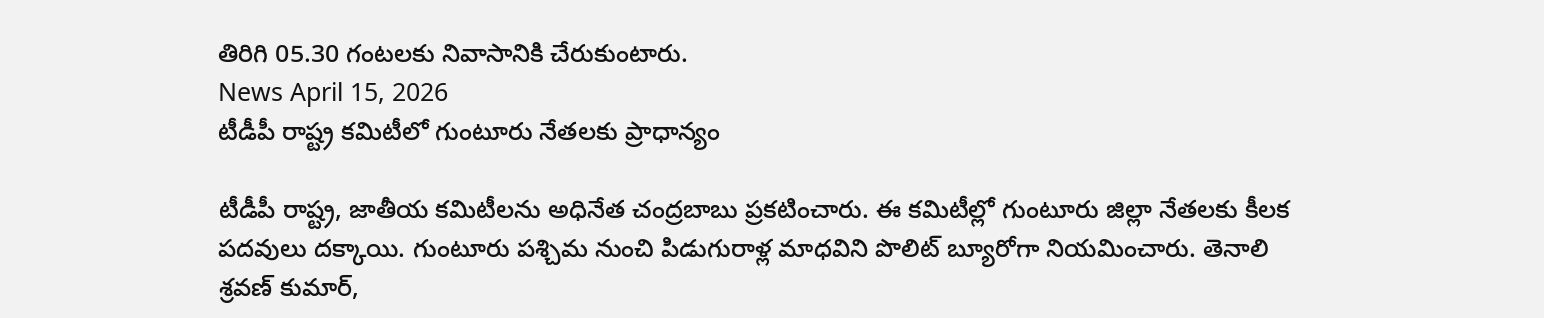తిరిగి 05.30 గంటలకు నివాసానికి చేరుకుంటారు.
News April 15, 2026
టీడీపీ రాష్ట్ర కమిటీలో గుంటూరు నేతలకు ప్రాధాన్యం

టీడీపీ రాష్ట్ర, జాతీయ కమిటీలను అధినేత చంద్రబాబు ప్రకటించారు. ఈ కమిటీల్లో గుంటూరు జిల్లా నేతలకు కీలక పదవులు దక్కాయి. గుంటూరు పశ్చిమ నుంచి పిడుగురాళ్ల మాధవిని పొలిట్ బ్యూరోగా నియమించారు. తెనాలి శ్రవణ్ కుమార్,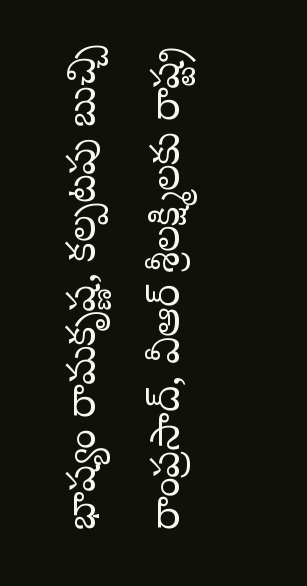భాష్యం రామకృష్ణ, కల్పటపు బుచ్చి రాంప్రసాద్, వీఆర్ శ్రీలక్ష్మిలకు రాష్ట్ర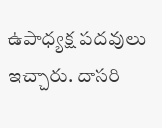ఉపాధ్యక్ష పదవులు ఇచ్చారు. దాసరి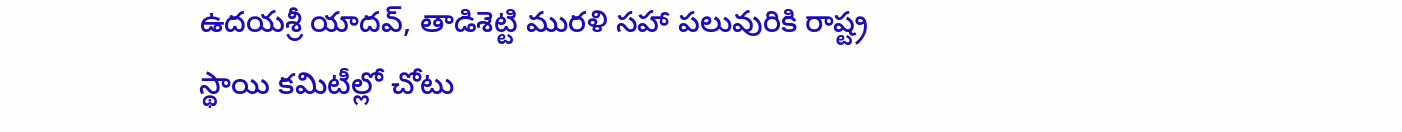ఉదయశ్రీ యాదవ్, తాడిశెట్టి మురళి సహా పలువురికి రాష్ట్ర స్థాయి కమిటీల్లో చోటు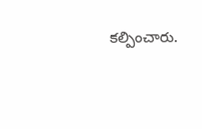కల్పించారు.